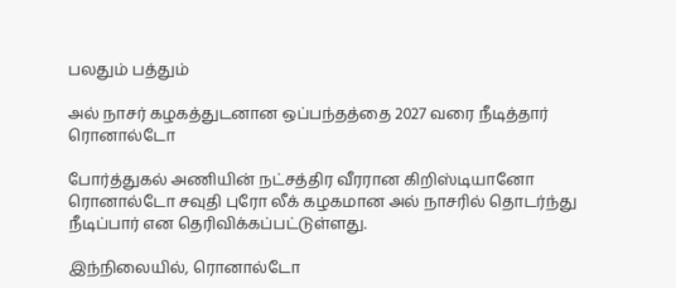பலதும் பத்தும்

அல் நாசர் கழகத்துடனான ஒப்பந்தத்தை 2027 வரை நீடித்தார் ரொனால்டோ

போர்த்துகல் அணியின் நட்சத்திர வீரரான கிறிஸ்டியானோ ரொனால்டோ சவுதி புரோ லீக் கழகமான அல் நாசரில் தொடர்ந்து நீடிப்பார் என தெரிவிக்கப்பட்டுள்ளது.

இந்நிலையில், ரொனால்டோ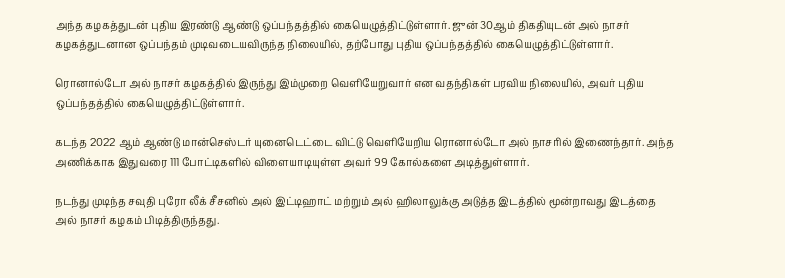அந்த கழகத்துடன் புதிய இரண்டு ஆண்டு ஒப்பந்தத்தில் கையெழுத்திட்டுள்ளார். ஜுன் 30ஆம் திகதியுடன் அல் நாசர் கழகத்துடனான ஒப்பந்தம் முடிவடையவிருந்த நிலையில், தற்போது புதிய ஒப்பந்தத்தில் கையெழுத்திட்டுள்ளார்.

ரொனால்டோ அல் நாசர் கழகத்தில் இருந்து இம்முறை வெளியேறுவார் என வதந்திகள் பரவிய நிலையில், அவர் புதிய ஒப்பந்தத்தில் கையெழுத்திட்டுள்ளார்.

கடந்த 2022 ஆம் ஆண்டு மான்செஸ்டர் யுனைடெட்டை விட்டு வெளியேறிய ரொனால்டோ அல் நாசரில் இணைந்தார். அந்த அணிக்காக இதுவரை 111 போட்டிகளில் விளையாடியுள்ள அவர் 99 கோல்களை அடித்துள்ளார்.

நடந்து முடிந்த சவுதி புரோ லீக் சீசனில் அல் இட்டிஹாட் மற்றும் அல் ஹிலாலுக்கு அடுத்த இடத்தில் மூன்றாவது இடத்தை அல் நாசர் கழகம் பிடித்திருந்தது.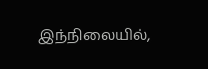இந்நிலையில்,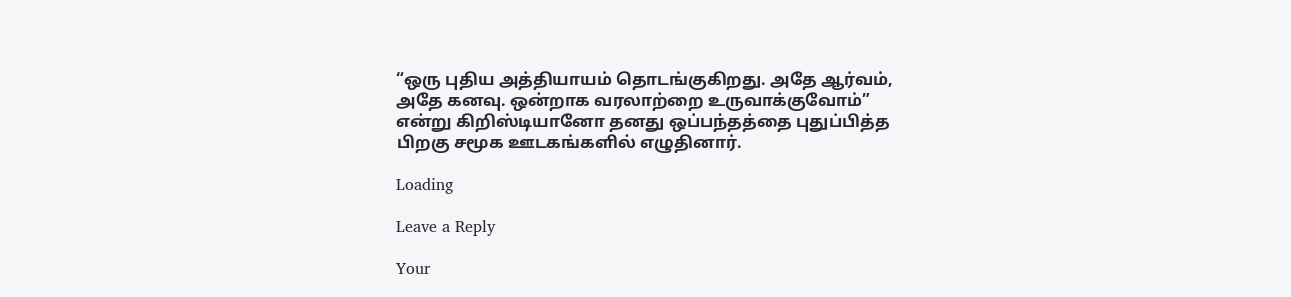“ஒரு புதிய அத்தியாயம் தொடங்குகிறது. அதே ஆர்வம், அதே கனவு. ஒன்றாக வரலாற்றை உருவாக்குவோம்” என்று கிறிஸ்டியானோ தனது ஒப்பந்தத்தை புதுப்பித்த பிறகு சமூக ஊடகங்களில் எழுதினார்.

Loading

Leave a Reply

Your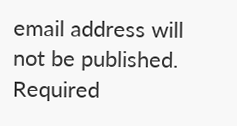email address will not be published. Required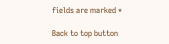fields are marked *

Back to top button